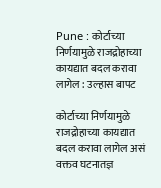Pune : कोर्टाच्या निर्णयामुळे राजद्रोहाच्या कायद्यात बदल करावा लागेल : उल्हास बापट

कोर्टाच्या निर्णयामुळे राजद्रोहाच्या कायद्यात बदल करावा लागेल असं वक्तव घटनातज्ञ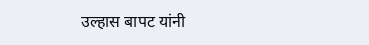उल्हास बापट यांनी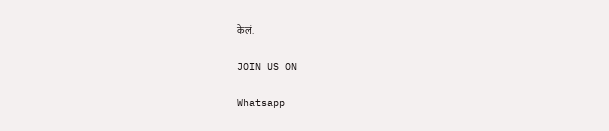केलं.

JOIN US ON

Whatsapp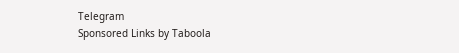Telegram
Sponsored Links by Taboola